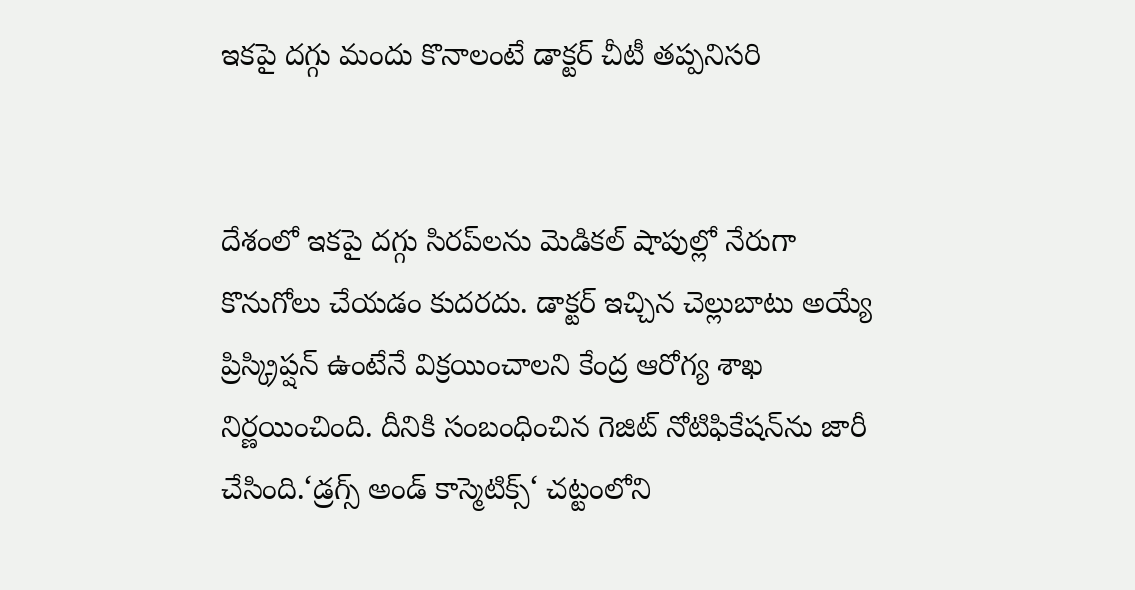ఇకపై దగ్గు మందు కొనాలంటే డాక్టర్‌ చీటీ తప్పనిసరి


దేశంలో ఇకపై దగ్గు సిరప్‌లను మెడికల్‌ షాపుల్లో నేరుగా కొనుగోలు చేయడం కుదరదు. డాక్టర్‌ ఇచ్చిన చెల్లుబాటు అయ్యే ప్రిస్క్రిప్షన్‌ ఉంటేనే విక్రయించాలని కేంద్ర ఆరోగ్య శాఖ నిర్ణయించింది. దీనికి సంబంధించిన గెజిట్‌ నోటిఫికేషన్‌ను జారీ చేసింది.‘డ్రగ్స్‌ అండ్‌ కాస్మెటిక్స్‌‘ చట్టంలోని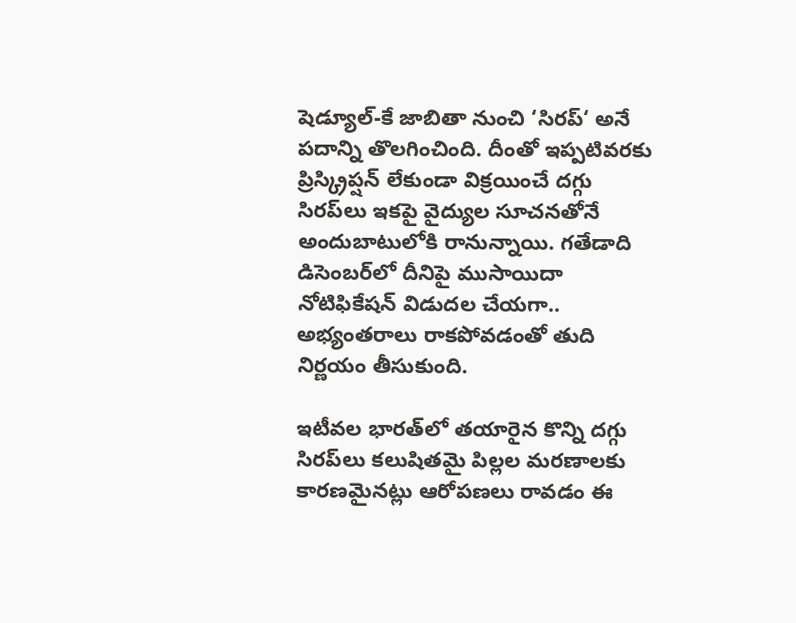షెడ్యూల్‌-కే జాబితా నుంచి ‘సిరప్‌‘ అనే పదాన్ని తొలగించింది. దీంతో ఇప్పటివరకు ప్రిస్క్రిప్షన్‌ లేకుండా విక్రయించే దగ్గు సిరప్‌లు ఇకపై వైద్యుల సూచనతోనే అందుబాటులోకి రానున్నాయి. గతేడాది డిసెంబర్‌లో దీనిపై ముసాయిదా నోటిఫికేషన్‌ విడుదల చేయగా.. అభ్యంతరాలు రాకపోవడంతో తుది నిర్ణయం తీసుకుంది.

ఇటీవల భారత్‌లో తయారైన కొన్ని దగ్గు సిరప్‌లు కలుషితమై పిల్లల మరణాలకు కారణమైనట్లు ఆరోపణలు రావడం ఈ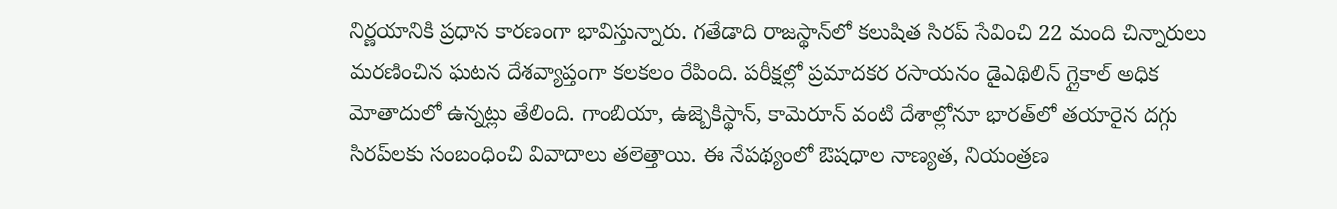నిర్ణయానికి ప్రధాన కారణంగా భావిస్తున్నారు. గతేడాది రాజస్థాన్‌లో కలుషిత సిరప్‌ సేవించి 22 మంది చిన్నారులు మరణించిన ఘటన దేశవ్యాప్తంగా కలకలం రేపింది. పరీక్షల్లో ప్రమాదకర రసాయనం డైఎథిలిన్‌ గ్లైకాల్‌ అధిక మోతాదులో ఉన్నట్లు తేలింది. గాంబియా, ఉజ్బెకిస్థాన్‌, కామెరూన్‌ వంటి దేశాల్లోనూ భారత్‌లో తయారైన దగ్గు సిరప్‌లకు సంబంధించి వివాదాలు తలెత్తాయి. ఈ నేపథ్యంలో ఔషధాల నాణ్యత, నియంత్రణ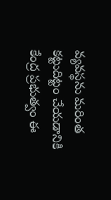వ్యవస్థను మరింత కట్టుదిట్టం చేయడానికి కేంద్ర ప్రభుత్వం ఈ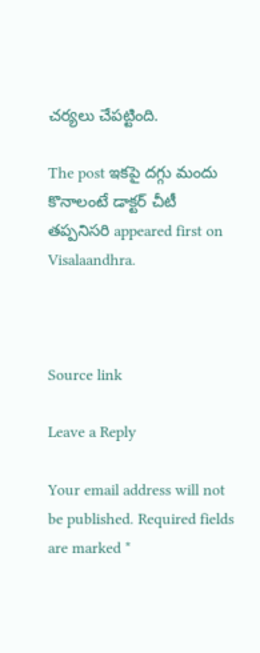చర్యలు చేపట్టింది.

The post ఇకపై దగ్గు మందు కొనాలంటే డాక్టర్‌ చీటీ తప్పనిసరి appeared first on Visalaandhra.



Source link

Leave a Reply

Your email address will not be published. Required fields are marked *